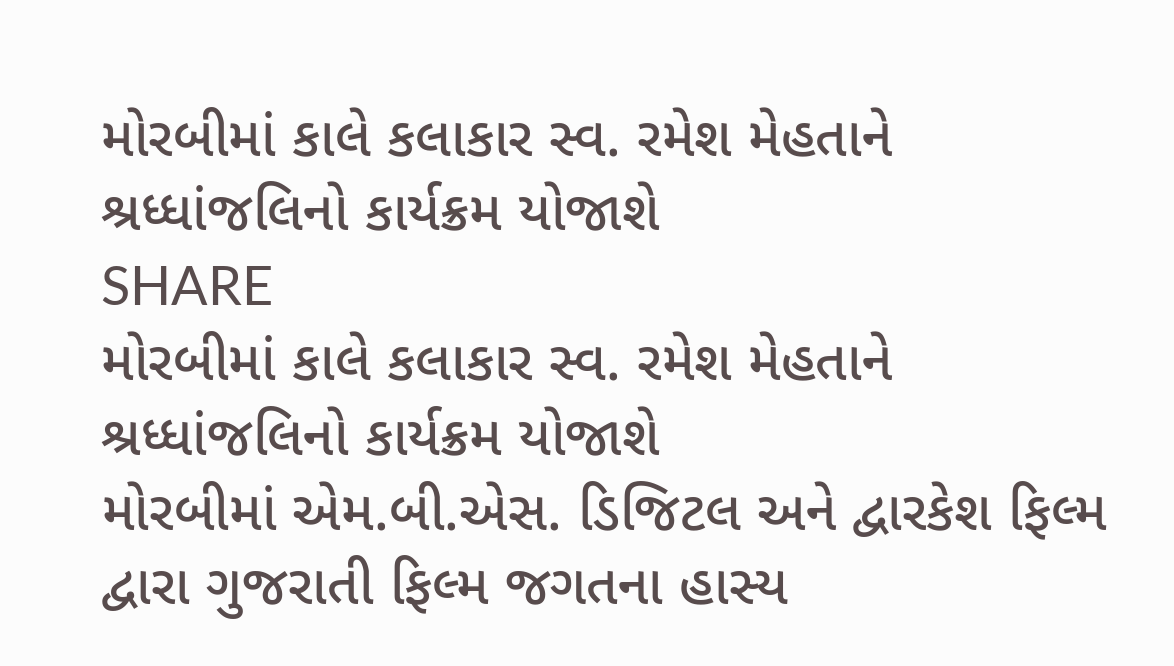મોરબીમાં કાલે કલાકાર સ્વ. રમેશ મેહતાને શ્રધ્ધાંજલિનો કાર્યક્રમ યોજાશે
SHARE
મોરબીમાં કાલે કલાકાર સ્વ. રમેશ મેહતાને શ્રધ્ધાંજલિનો કાર્યક્રમ યોજાશે
મોરબીમાં એમ.બી.એસ. ડિજિટલ અને દ્વારકેશ ફિલ્મ દ્વારા ગુજરાતી ફિલ્મ જગતના હાસ્ય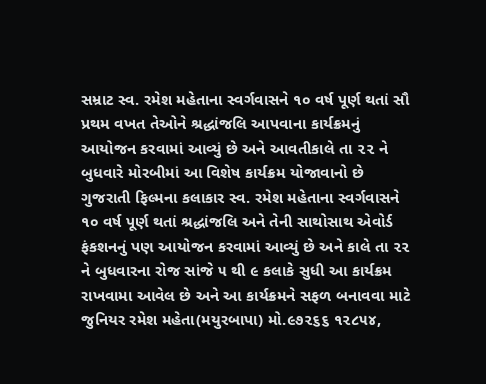સમ્રાટ સ્વ. રમેશ મહેતાના સ્વર્ગવાસને ૧૦ વર્ષ પૂર્ણ થતાં સૌ પ્રથમ વખત તેઓને શ્રદ્ધાંજલિ આપવાના કાર્યક્રમનું આયોજન કરવામાં આવ્યું છે અને આવતીકાલે તા ૨૨ ને બુધવારે મોરબીમાં આ વિશેષ કાર્યક્રમ યોજાવાનો છે
ગુજરાતી ફિલ્મના કલાકાર સ્વ. રમેશ મહેતાના સ્વર્ગવાસને ૧૦ વર્ષ પૂર્ણ થતાં શ્રદ્ધાંજલિ અને તેની સાથોસાથ એવોર્ડ ફંકશનનું પણ આયોજન કરવામાં આવ્યું છે અને કાલે તા ૨૨ ને બુધવારના રોજ સાંજે ૫ થી ૯ કલાકે સુધી આ કાર્યક્રમ રાખવામા આવેલ છે અને આ કાર્યક્રમને સફળ બનાવવા માટે જુનિયર રમેશ મહેતા(મયુરબાપા) મો.૯૭૨૬૬ ૧૨૮૫૪,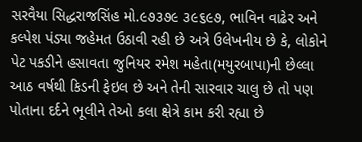સરવૈયા સિદ્ધરાજસિંહ મો.૯૭૩૭૯ ૩૯૬૯૭, ભાવિન વાઢેર અને કલ્પેશ પંડ્યા જહેમત ઉઠાવી રહી છે અત્રે ઉલેખનીય છે કે, લોકોને પેટ પકડીને હસાવતા જુનિયર રમેશ મહેતા(મયુરબાપા)ની છેલ્લા આઠ વર્ષથી કિડની ફેઇલ છે અને તેની સારવાર ચાલુ છે તો પણ પોતાના દર્દને ભૂલીને તેઓ કલા ક્ષેત્રે કામ કરી રહ્યા છે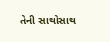તેની સાથોસાથ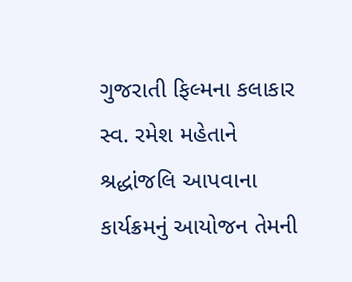ગુજરાતી ફિલ્મના કલાકાર સ્વ. રમેશ મહેતાને શ્રદ્ધાંજલિ આપવાના કાર્યક્રમનું આયોજન તેમની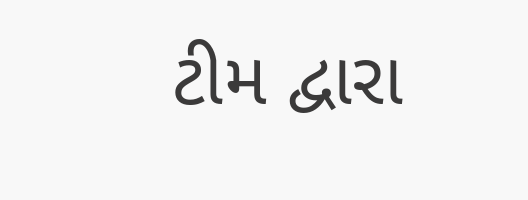ટીમ દ્વારા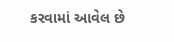કરવામાં આવેલ છે